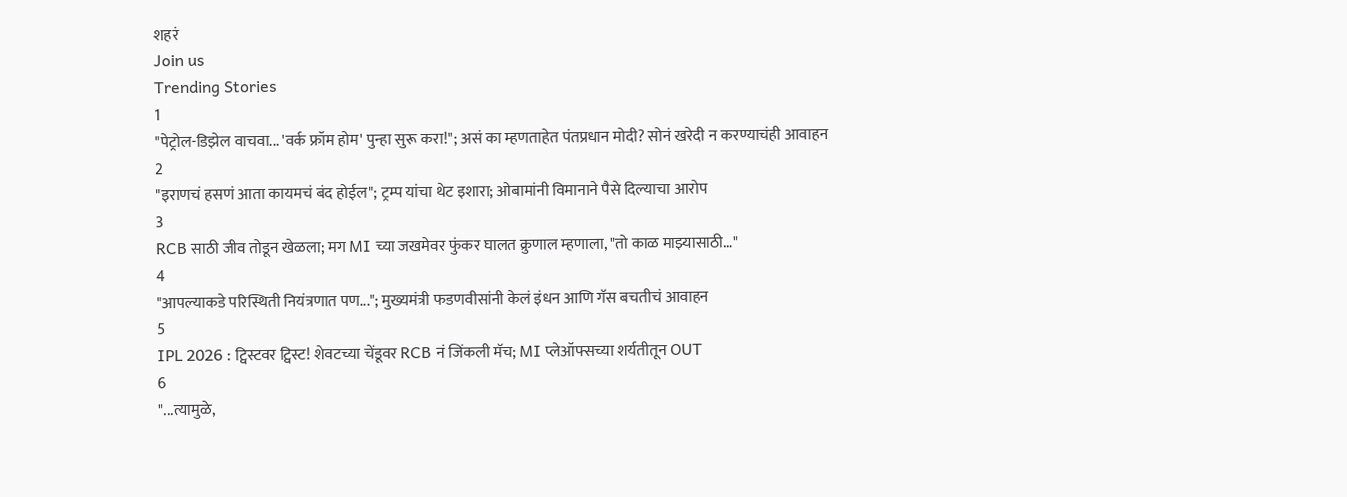शहरं
Join us
Trending Stories
1
"पेट्रोल-डिझेल वाचवा... 'वर्क फ्रॉम होम' पुन्हा सुरू करा!"; असं का म्हणताहेत पंतप्रधान मोदी? सोनं खरेदी न करण्याचंही आवाहन
2
"इराणचं हसणं आता कायमचं बंद होईल"; ट्रम्प यांचा थेट इशारा; ओबामांनी विमानाने पैसे दिल्याचा आरोप
3
RCB साठी जीव तोडून खेळला; मग MI च्या जखमेवर फुंकर घालत क्रुणाल म्हणाला, "तो काळ माझ्यासाठी…"
4
"आपल्याकडे परिस्थिती नियंत्रणात पण..."; मुख्यमंत्री फडणवीसांनी केलं इंधन आणि गॅस बचतीचं आवाहन
5
IPL 2026 : ट्विस्टवर ट्विस्ट! शेवटच्या चेंडूवर RCB नं जिंकली मॅच; MI प्लेऑफ्सच्या शर्यतीतून OUT
6
"...त्यामुळे,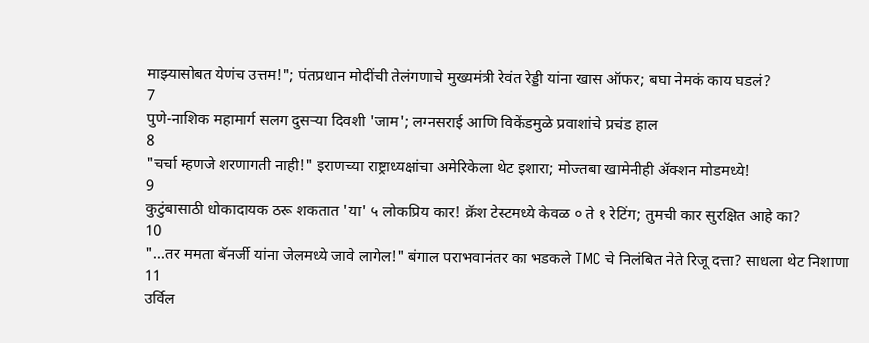माझ्यासोबत येणंच उत्तम!"; पंतप्रधान मोदींची तेलंगणाचे मुख्यमंत्री रेवंत रेड्डी यांना खास ऑफर; बघा नेमकं काय घडलं?
7
पुणे-नाशिक महामार्ग सलग दुसऱ्या दिवशी 'जाम'; लग्नसराई आणि विकेंडमुळे प्रवाशांचे प्रचंड हाल
8
"चर्चा म्हणजे शरणागती नाही!" इराणच्या राष्ट्राध्यक्षांचा अमेरिकेला थेट इशारा; मोज्तबा खामेनीही अ‍ॅक्शन मोडमध्ये!
9
कुटुंबासाठी धोकादायक ठरू शकतात 'या' ५ लोकप्रिय कार! क्रॅश टेस्टमध्ये केवळ ० ते १ रेटिंग; तुमची कार सुरक्षित आहे का?
10
"...तर ममता बॅनर्जी यांना जेलमध्ये जावे लागेल!" बंगाल पराभवानंतर का भडकले TMC चे निलंबित नेते रिजू दत्ता? साधला थेट निशाणा
11
उर्विल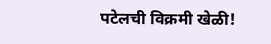पटेलची विक्रमी खेळी!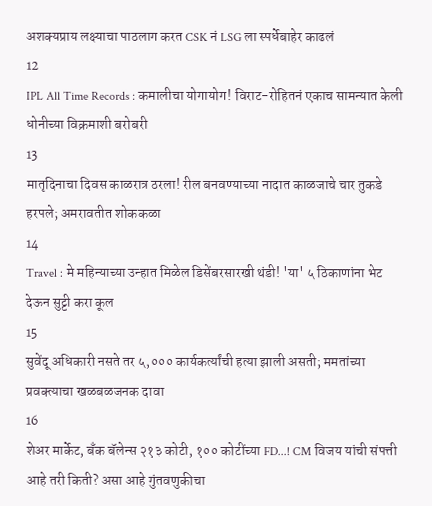अशक्यप्राय लक्ष्याचा पाठलाग करत CSK नं LSG ला स्पर्धेबाहेर काढलं
12
IPL All Time Records : कमालीचा योगायोग! विराट-रोहितनं एकाच सामन्यात केली धोनीच्या विक्रमाशी बरोबरी
13
मातृदिनाचा दिवस काळरात्र ठरला! रील बनवण्याच्या नादात काळजाचे चार तुकडे हरपले; अमरावतीत शोककळा
14
Travel : मे महिन्याच्या उन्हात मिळेल डिसेंबरसारखी थंडी! 'या' ५ ठिकाणांना भेट देऊन सुट्टी करा कूल
15
सुवेंदू अधिकारी नसते तर ५,००० कार्यकर्त्यांची हत्या झाली असती; ममतांच्या प्रवक्त्याचा खळबळजनक दावा
16
शेअर मार्केट, बँक बॅलेन्स २१३ कोटी, १०० कोटींच्या FD...! CM विजय यांची संपत्ती आहे तरी किती? असा आहे गुंतवणुकीचा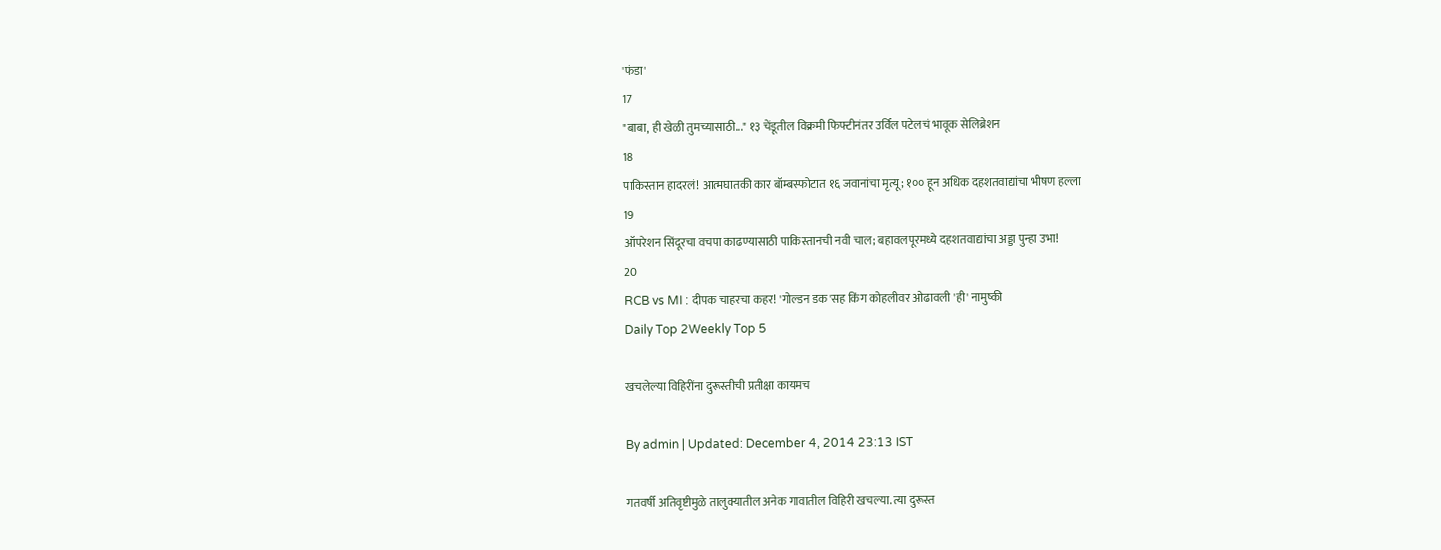'फंडा'
17
"बाबा, ही खेळी तुमच्यासाठी..." १३ चेंडूतील विक्रमी फिफ्टीनंतर उर्विल पटेलचं भावूक सेलिब्रेशन
18
पाकिस्तान हादरलं! आत्मघातकी कार बॉम्बस्फोटात १६ जवानांचा मृत्यू; १०० हून अधिक दहशतवाद्यांचा भीषण हल्ला
19
ऑपरेशन सिंदूरचा वचपा काढण्यासाठी पाकिस्तानची नवी चाल; बहावलपूरमध्ये दहशतवाद्यांचा अड्डा पुन्हा उभा!
20
RCB vs MI : दीपक चाहरचा कहर! 'गोल्डन डक'सह किंग कोहलीवर ओढावली 'ही' नामुष्की
Daily Top 2Weekly Top 5

खचलेल्या विहिरींना दुरूस्तीची प्रतीक्षा कायमच

By admin | Updated: December 4, 2014 23:13 IST

गतवर्षी अतिवृष्टीमुळे तालुक्यातील अनेक गावातील विहिरी खचल्या. त्या दुरूस्त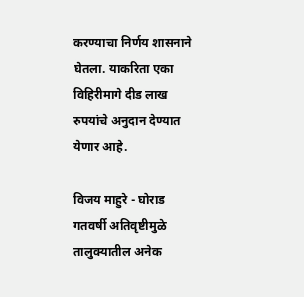करण्याचा निर्णय शासनाने घेतला. याकरिता एका विहिरीमागे दीड लाख रुपयांचे अनुदान देण्यात येणार आहे.

विजय माहुरे - घोराड
गतवर्षी अतिवृष्टीमुळे तालुक्यातील अनेक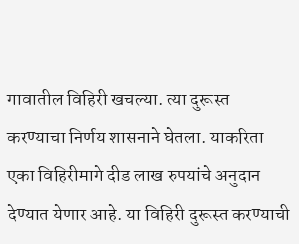गावातील विहिरी खचल्या. त्या दुरूस्त करण्याचा निर्णय शासनाने घेतला. याकरिता एका विहिरीमागे दीड लाख रुपयांचे अनुदान देण्यात येणार आहे. या विहिरी दुरूस्त करण्याची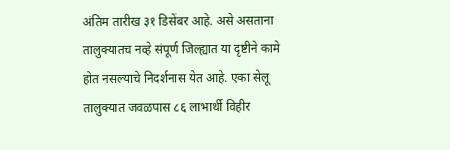अंतिम तारीख ३१ डिसेंबर आहे. असे असताना तालुक्यातच नव्हे संपूर्ण जिल्ह्यात या दृष्टीने कामे होत नसल्याचे निदर्शनास येत आहे. एका सेलू तालुक्यात जवळपास ८६ लाभार्थी विहीर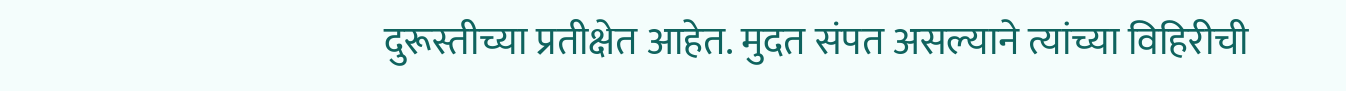दुरूस्तीच्या प्रतीक्षेत आहेत. मुदत संपत असल्याने त्यांच्या विहिरीची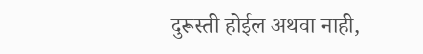दुरूस्ती होईल अथवा नाही,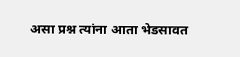असा प्रश्न त्यांना आता भेडसावत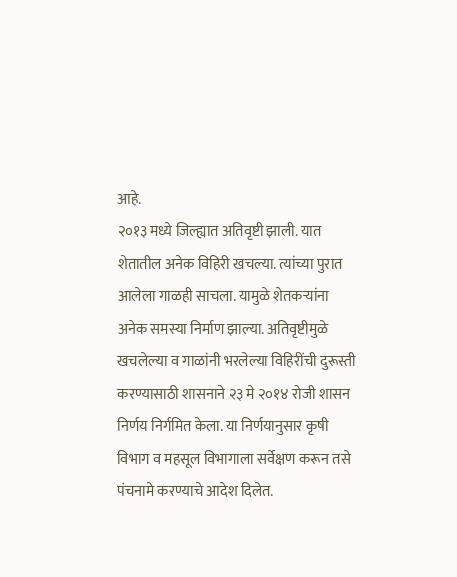आहे.
२०१३ मध्ये जिल्ह्यात अतिवृष्टी झाली. यात शेतातील अनेक विहिरी खचल्या. त्यांच्या पुरात आलेला गाळही साचला. यामुळे शेतकऱ्यांना अनेक समस्या निर्माण झाल्या. अतिवृष्टीमुळे खचलेल्या व गाळांनी भरलेल्या विहिरींची दुरूस्ती करण्यासाठी शासनाने २३ मे २०१४ रोजी शासन निर्णय निर्गमित केला. या निर्णयानुसार कृषी विभाग व महसूल विभागाला सर्वेक्षण करून तसे पंचनामे करण्याचे आदेश दिलेत.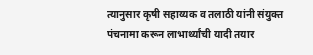त्यानुसार कृषी सहाय्यक व तलाठी यांनी संयुक्त पंचनामा करून लाभार्थ्यांची यादी तयार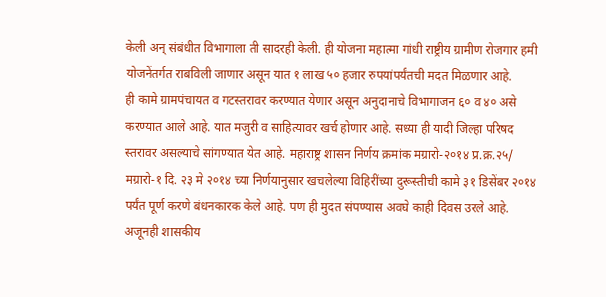केली अन् संबंधीत विभागाला ती सादरही केली. ही योजना महात्मा गांधी राष्ट्रीय ग्रामीण रोजगार हमी योजनेंतर्गत राबविली जाणार असून यात १ लाख ५० हजार रुपयांपर्यंतची मदत मिळणार आहे.
ही कामे ग्रामपंचायत व गटस्तरावर करण्यात येणार असून अनुदानाचे विभागाजन ६० व ४० असे करण्यात आले आहे. यात मजुरी व साहित्यावर खर्च होणार आहे. सध्या ही यादी जिल्हा परिषद स्तरावर असल्याचे सांगण्यात येत आहे. महाराष्ट्र शासन निर्णय क्रमांक मग्रारो-२०१४ प्र.क्र.२५/ मग्रारो-१ दि. २३ मे २०१४ च्या निर्णयानुसार खचलेल्या विहिरींच्या दुरूस्तीची कामे ३१ डिसेंबर २०१४ पर्यंत पूर्ण करणे बंधनकारक केले आहे. पण ही मुदत संपण्यास अवघे काही दिवस उरले आहे. अजूनही शासकीय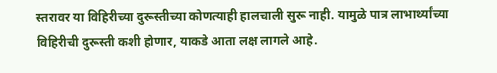स्तरावर या विहिरीच्या दुरूस्तीच्या कोणत्याही हालचाली सुरू नाही. यामुळे पात्र लाभार्थ्यांच्या विहिरीची दुरूस्ती कशी होणार, याकडे आता लक्ष लागले आहे.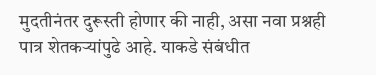मुदतीनंतर दुरूस्ती होणार की नाही, असा नवा प्रश्नही पात्र शेतकऱ्यांपुढे आहे. याकडे संबंधीत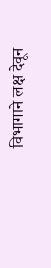विभागाने लक्ष देवून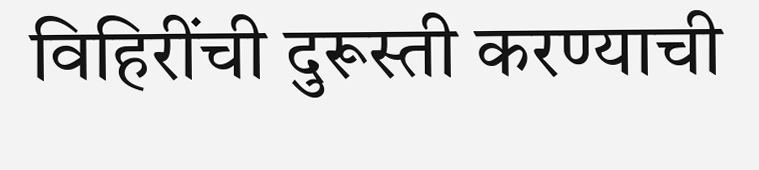विहिरींची दुरूस्ती करण्याची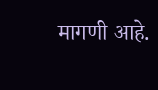मागणी आहे.